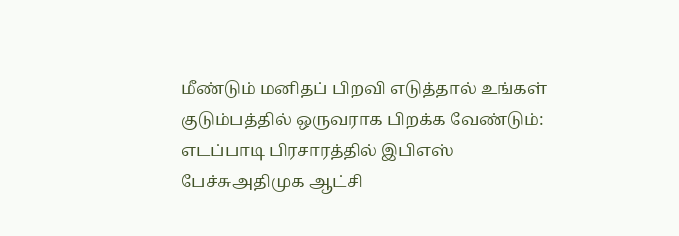மீண்டும் மனிதப் பிறவி எடுத்தால் உங்கள் குடும்பத்தில் ஒருவராக பிறக்க வேண்டும்: எடப்பாடி பிரசாரத்தில் இபிஎஸ் பேச்சுஅதிமுக ஆட்சி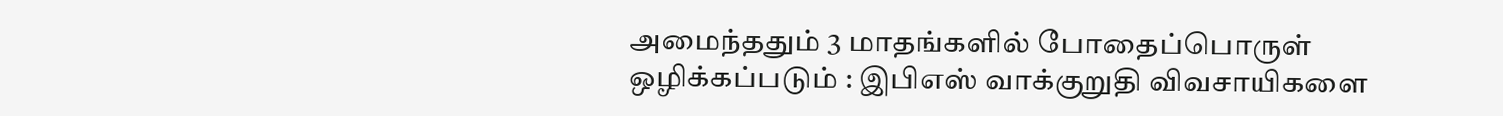அமைந்ததும் 3 மாதங்களில் போதைப்பொருள் ஒழிக்கப்படும் : இபிஎஸ் வாக்குறுதி விவசாயிகளை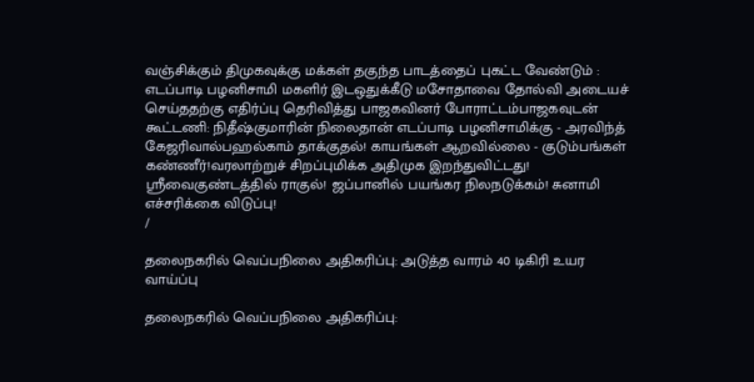வஞ்சிக்கும் திமுகவுக்கு மக்கள் தகுந்த பாடத்தைப் புகட்ட வேண்டும் : எடப்பாடி பழனிசாமி மகளிர் இடஒதுக்கீடு மசோதாவை தோல்வி அடையச் செய்ததற்கு எதிர்ப்பு தெரிவித்து பாஜகவினர் போராட்டம்பாஜகவுடன் கூட்டணி: நிதீஷ்குமாரின் நிலைதான் எடப்பாடி பழனிசாமிக்கு - அரவிந்த் கேஜரிவால்பஹல்காம் தாக்குதல்! காயங்கள் ஆறவில்லை - குடும்பங்கள் கண்ணீர்!வரலாற்றுச் சிறப்புமிக்க அதிமுக இறந்துவிட்டது! ஸ்ரீவைகுண்டத்தில் ராகுல்! ஜப்பானில் பயங்கர நிலநடுக்கம்! சுனாமி எச்சரிக்கை விடுப்பு!
/

தலைநகரில் வெப்பநிலை அதிகரிப்பு: அடுத்த வாரம் 40 டிகிரி உயர வாய்ப்பு

தலைநகரில் வெப்பநிலை அதிகரிப்பு: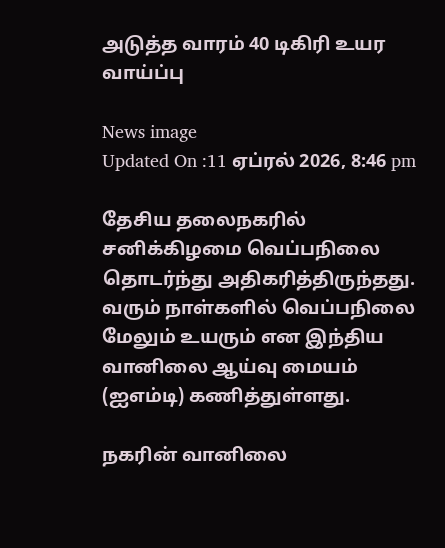அடுத்த வாரம் 40 டிகிரி உயர வாய்ப்பு

News image
Updated On :11 ஏப்ரல் 2026, 8:46 pm

தேசிய தலைநகரில் சனிக்கிழமை வெப்பநிலை தொடர்ந்து அதிகரித்திருந்தது. வரும் நாள்களில் வெப்பநிலை மேலும் உயரும் என இந்திய வானிலை ஆய்வு மையம் (ஐஎம்டி) கணித்துள்ளது.

நகரின் வானிலை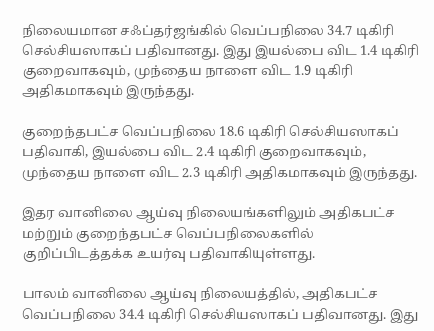நிலையமான சஃப்தர்ஜங்கில் வெப்பநிலை 34.7 டிகிரி செல்சியஸாகப் பதிவானது. இது இயல்பை விட 1.4 டிகிரி குறைவாகவும், முந்தைய நாளை விட 1.9 டிகிரி அதிகமாகவும் இருந்தது.

குறைந்தபட்ச வெப்பநிலை 18.6 டிகிரி செல்சியஸாகப் பதிவாகி, இயல்பை விட 2.4 டிகிரி குறைவாகவும், முந்தைய நாளை விட 2.3 டிகிரி அதிகமாகவும் இருந்தது.

இதர வானிலை ஆய்வு நிலையங்களிலும் அதிகபட்ச மற்றும் குறைந்தபட்ச வெப்பநிலைகளில் குறிப்பிடத்தக்க உயர்வு பதிவாகியுள்ளது.

பாலம் வானிலை ஆய்வு நிலையத்தில், அதிகபட்ச வெப்பநிலை 34.4 டிகிரி செல்சியஸாகப் பதிவானது. இது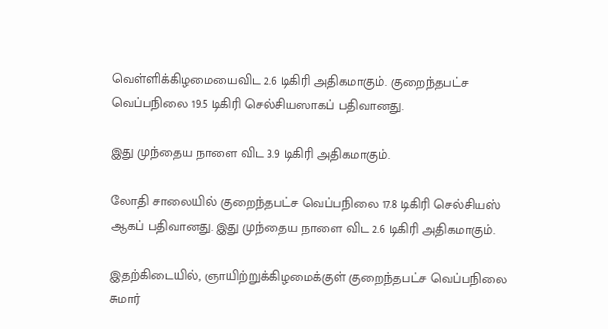வெள்ளிக்கிழமையைவிட 2.6 டிகிரி அதிகமாகும். குறைந்தபட்ச வெப்பநிலை 19.5 டிகிரி செல்சியஸாகப் பதிவானது.

இது முந்தைய நாளை விட 3.9 டிகிரி அதிகமாகும்.

லோதி சாலையில் குறைந்தபட்ச வெப்பநிலை 17.8 டிகிரி செல்சியஸ் ஆகப் பதிவானது. இது முந்தைய நாளை விட 2.6 டிகிரி அதிகமாகும்.

இதற்கிடையில், ஞாயிற்றுக்கிழமைக்குள் குறைந்தபட்ச வெப்பநிலை சுமார்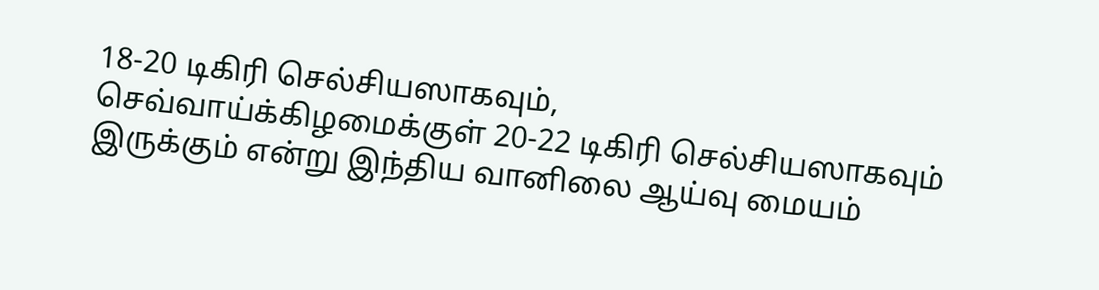18-20 டிகிரி செல்சியஸாகவும், செவ்வாய்க்கிழமைக்குள் 20-22 டிகிரி செல்சியஸாகவும் இருக்கும் என்று இந்திய வானிலை ஆய்வு மையம்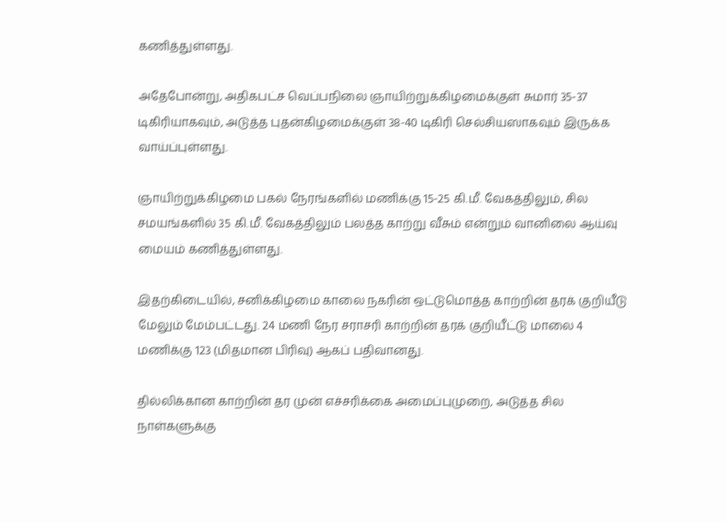கணித்துள்ளது.

அதேபோன்று, அதிகபட்ச வெப்பநிலை ஞாயிற்றுக்கிழமைக்குள் சுமார் 35-37 டிகிரியாகவும், அடுத்த புதன்கிழமைக்குள் 38-40 டிகிரி செல்சியஸாகவும் இருக்க வாய்ப்புள்ளது.

ஞாயிற்றுக்கிழமை பகல் நேரங்களில் மணிக்கு 15-25 கி.மீ. வேகத்திலும், சில சமயங்களில் 35 கி.மீ. வேகத்திலும் பலத்த காற்று வீசும் என்றும் வானிலை ஆய்வு மையம் கணித்துள்ளது.

இதற்கிடையில், சனிக்கிழமை காலை நகரின் ஒட்டுமொத்த காற்றின் தரக் குறியீடு மேலும் மேம்பட்டது. 24 மணி நேர சராசரி காற்றின் தரக் குறியீட்டு மாலை 4 மணிக்கு 123 (மிதமான பிரிவு) ஆகப் பதிவானது.

தில்லிக்கான காற்றின் தர முன் எச்சரிக்கை அமைப்புமுறை, அடுத்த சில நாள்களுக்கு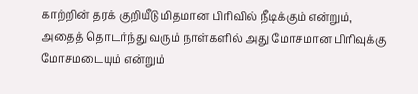காற்றின் தரக் குறியீடு மிதமான பிரிவில் நீடிக்கும் என்றும், அதைத் தொடர்ந்து வரும் நாள்களில் அது மோசமான பிரிவுக்கு மோசமடையும் என்றும்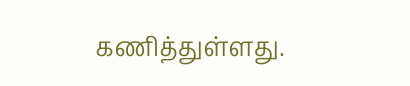கணித்துள்ளது.